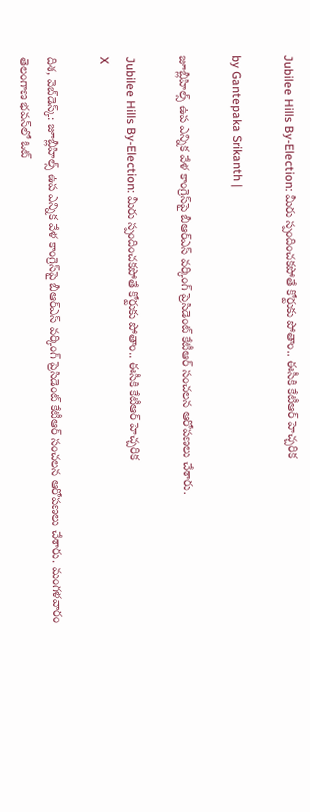Jubilee Hills By-Election: మీరు స్పందించకపోతే కోర్టుకు పోతాం.. ఈసీకి కేటీఆర్ హెచ్చరిక

by Gantepaka Srikanth |

జూబ్లీహిల్స్ ఉప ఎన్నిక వేళ కాంగ్రెస్‌పై బీఆర్ఎస్ వర్కింగ్ ప్రెసిడెంట్ కేటీఆర్ సంచలన ఆరోపణలు చేశారు.

Jubilee Hills By-Election: మీరు స్పందించకపోతే కోర్టుకు పోతాం.. ఈసీకి కేటీఆర్ హెచ్చరిక
X

దిశ, వెబ్‌డెస్క్: జూబ్లీహిల్స్ ఉప ఎన్నిక వేళ కాంగ్రెస్‌పై బీఆర్ఎస్ వర్కింగ్ ప్రెసిడెంట్ కేటీఆర్ సంచలన ఆరోపణలు చేశారు. మంగళవారం తెలంగాణ భవన్‌లో ఓట్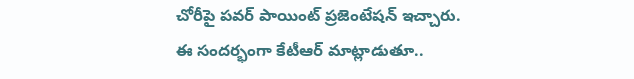చోరీపై పవర్ పాయింట్ ప్రజెంటేషన్ ఇచ్చారు. ఈ సందర్భంగా కేటీఆర్ మాట్లాడుతూ..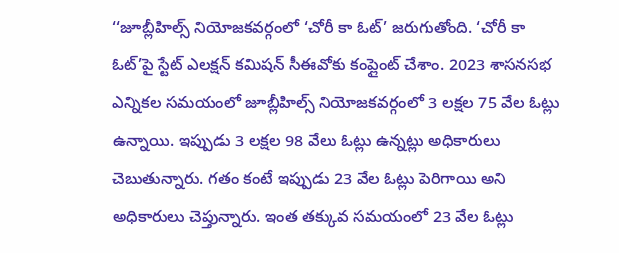‘‘జూబ్లీహిల్స్ నియోజకవర్గంలో ‘చోరీ కా ఓట్’ జరుగుతోంది. ‘చోరీ కా ఓట్’పై స్టేట్ ఎలక్షన్ కమిషన్ సీఈవోకు కంప్లైంట్ చేశాం. 2023 శాసనసభ ఎన్నికల సమయంలో జూబ్లీహిల్స్ నియోజకవర్గంలో 3 లక్షల 75 వేల ఓట్లు ఉన్నాయి. ఇప్పుడు 3 లక్షల 98 వేలు ఓట్లు ఉన్నట్లు అధికారులు చెబుతున్నారు. గతం కంటే ఇప్పుడు 23 వేల ఓట్లు పెరిగాయి అని అధికారులు చెప్తున్నారు. ఇంత తక్కువ సమయంలో 23 వేల ఓట్లు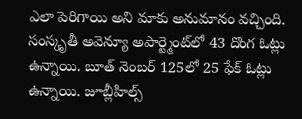ఎలా పెరిగాయి అని మాకు అనుమానం వచ్చింది. సంస్కృతీ అవెన్యూ అపార్ట్మెంట్‌లో 43 దొంగ ఓట్లు ఉన్నాయి. బూత్ నెంబర్ 125లో 25 ఫేక్ ఓట్లు ఉన్నాయి. జూబ్లీహిల్స్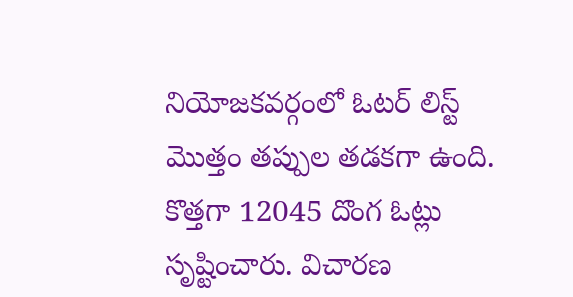నియోజకవర్గంలో ఓటర్ లిస్ట్ మొత్తం తప్పుల తడకగా ఉంది. కొత్తగా 12045 దొంగ ఓట్లు సృష్టించారు. విచారణ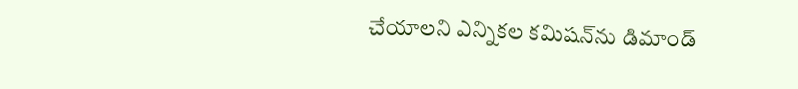చేయాలని ఎన్నికల కమిషన్‌ను డిమాండ్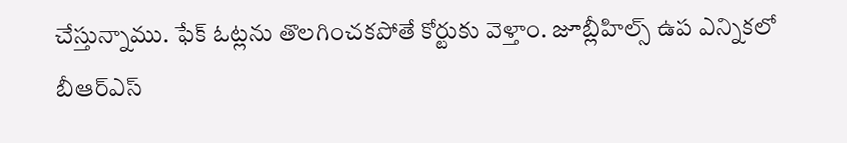చేస్తున్నాము. ఫేక్ ఓట్లను తొలగించకపోతే కోర్టుకు వెళ్తాం. జూబ్లీహిల్స్ ఉప ఎన్నికలో బీఆర్ఎస్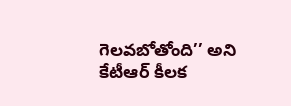గెలవబోతోంది’’ అని కేటీఆర్ కీలక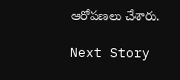ఆరోపణలు చేశారు.

Next Story